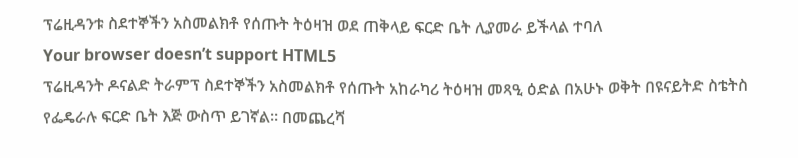ፕሬዚዳንቱ ስደተኞችን አስመልክቶ የሰጡት ትዕዛዝ ወደ ጠቅላይ ፍርድ ቤት ሊያመራ ይችላል ተባለ
Your browser doesn’t support HTML5
ፕሬዚዳንት ዶናልድ ትራምፕ ስደተኞችን አስመልክቶ የሰጡት አከራካሪ ትዕዛዝ መጻዒ ዕድል በአሁኑ ወቅት በዩናይትድ ስቴትስ የፌዴራሉ ፍርድ ቤት እጅ ውስጥ ይገኛል። በመጨረሻ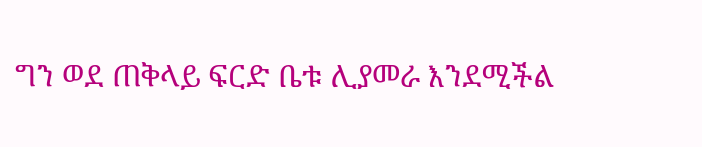ግን ወደ ጠቅላይ ፍርድ ቤቱ ሊያመራ እንደሚችል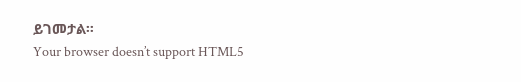ይገመታል።
Your browser doesn’t support HTML5